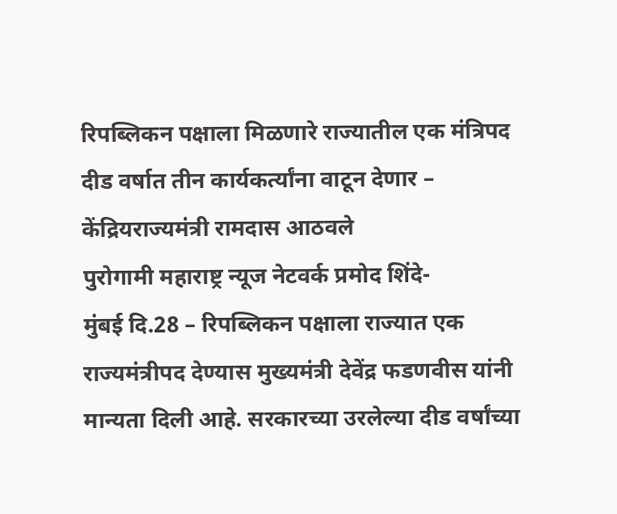रिपब्लिकन पक्षाला मिळणारे राज्यातील एक मंत्रिपद दीड वर्षात तीन कार्यकर्त्यांना वाटून देणार – केंद्रियराज्यमंत्री रामदास आठवले
पुरोगामी महाराष्ट्र न्यूज नेटवर्क प्रमोद शिंदे-
मुंबई दि.28 – रिपब्लिकन पक्षाला राज्यात एक राज्यमंत्रीपद देण्यास मुख्यमंत्री देवेंद्र फडणवीस यांनी मान्यता दिली आहे. सरकारच्या उरलेल्या दीड वर्षांच्या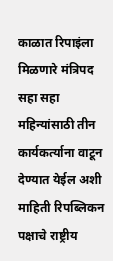काळात रिपाइंला मिळणारे मंत्रिपद सहा सहा महिन्यांसाठी तीन कार्यकर्त्याना वाटून देण्यात येईल अशी माहिती रिपब्लिकन पक्षाचे राष्ट्रीय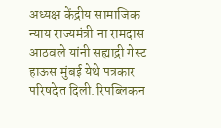अध्यक्ष केंद्रीय सामाजिक न्याय राज्यमंत्री ना रामदास आठवले यांनी सह्याद्री गेस्ट हाऊस मुंबई येथे पत्रकार परिषदेत दिली.रिपब्लिकन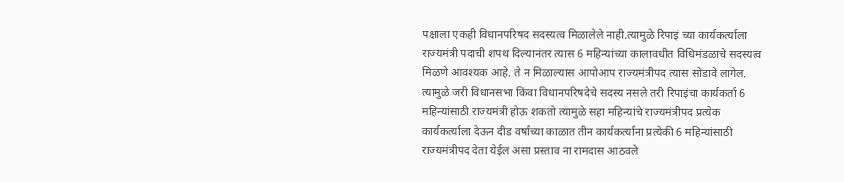पक्षाला एकही विधानपरिषद सदस्यत्व मिळालेले नाही.त्यामुळे रिपाइं च्या कार्यकर्त्याला राज्यमंत्री पदाची शपथ दिल्यानंतर त्यास 6 महिन्यांच्या कालावधीत विधिमंडळाचे सदस्यत्व मिळणे आवश्यक आहे. ते न मिळाल्यास आपोआप राज्यमंत्रीपद त्यास सोडावे लागेल. त्यामुळे जरी विधानसभा किंवा विधानपरिषदेचे सदस्य नसले तरी रिपाइंचा कार्यकर्ता 6 महिन्यांसाठी राज्यमंत्री होऊ शकतो त्यामुळे सहा महिन्यांचे राज्यमंत्रीपद प्रत्येक कार्यकर्त्याला देऊन दीड वर्षांच्या काळात तीन कार्यकर्त्यांना प्रत्येकी 6 महिन्यांसाठी राज्यमंत्रीपद देता येईल असा प्रस्ताव ना रामदास आठवले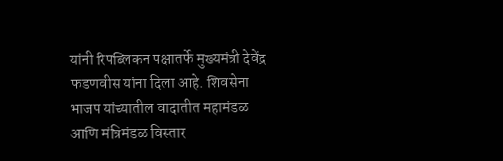यांनी रिपब्लिकन पक्षातर्फे मुख्यमंत्री देवेंद्र फडणवीस यांना दिला आहे. शिवसेना भाजप यांच्यातील वादातीत महामंडळ आणि मंत्रिमंडळ विस्तार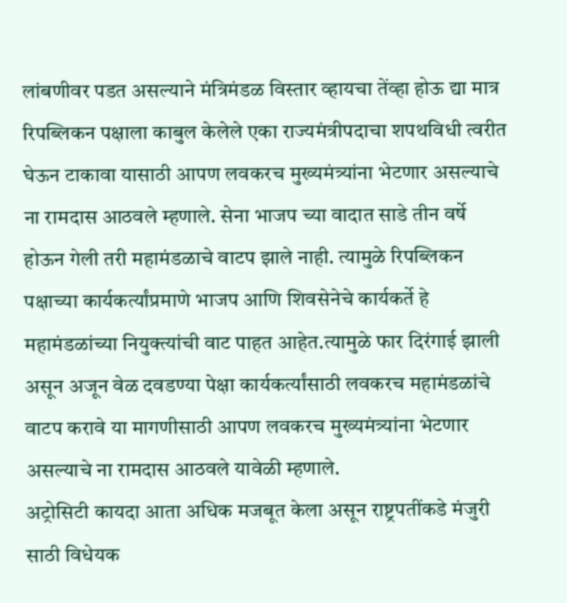लांबणीवर पडत असल्याने मंत्रिमंडळ विस्तार व्हायचा तेंव्हा होऊ द्या मात्र रिपब्लिकन पक्षाला काबुल केलेले एका राज्यमंत्रीपदाचा शपथविधी त्वरीत घेऊन टाकावा यासाठी आपण लवकरच मुख्यमंत्र्यांना भेटणार असल्याचे ना रामदास आठवले म्हणाले. सेना भाजप च्या वादात साडे तीन वर्षे होऊन गेली तरी महामंडळाचे वाटप झाले नाही. त्यामुळे रिपब्लिकन पक्षाच्या कार्यकर्त्यांप्रमाणे भाजप आणि शिवसेनेचे कार्यकर्ते हे महामंडळांच्या नियुक्त्यांची वाट पाहत आहेत.त्यामुळे फार दिरंगाई झाली असून अजून वेळ दवडण्या पेक्षा कार्यकर्त्यांसाठी लवकरच महामंडळांचे वाटप करावे या मागणीसाठी आपण लवकरच मुख्यमंत्र्यांना भेटणार असल्याचे ना रामदास आठवले यावेळी म्हणाले.
अट्रोसिटी कायदा आता अधिक मजबूत केला असून राष्ट्रपतींकडे मंजुरी साठी विधेयक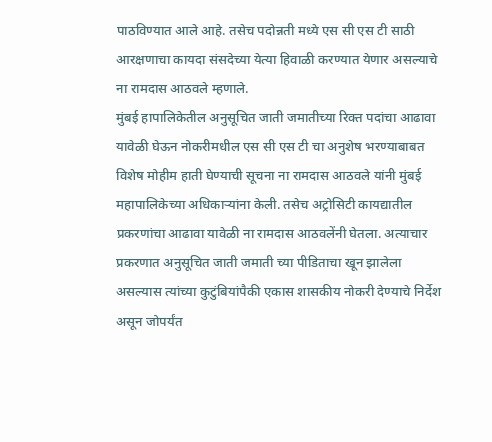पाठविण्यात आले आहे. तसेच पदोन्नती मध्ये एस सी एस टी साठी आरक्षणाचा कायदा संसदेच्या येत्या हिवाळी करण्यात येणार असल्याचे ना रामदास आठवले म्हणाले.
मुंबई हापालिकेतील अनुसूचित जाती जमातीच्या रिक्त पदांचा आढावा यावेळी घेऊन नोकरीमधील एस सी एस टी चा अनुशेष भरण्याबाबत विशेष मोहीम हाती घेण्याची सूचना ना रामदास आठवले यांनी मुंबई महापालिकेच्या अधिकाऱ्यांना केली. तसेच अट्रोसिटी कायद्यातील प्रकरणांचा आढावा यावेळी ना रामदास आठवलेंनी घेतला. अत्याचार प्रकरणात अनुसूचित जाती जमाती च्या पीडिताचा खून झालेला असल्यास त्यांच्या कुटुंबियांपैकी एकास शासकीय नोकरी देण्याचे निर्देश असून जोपर्यंत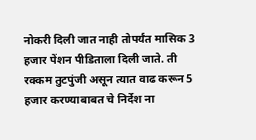नोकरी दिली जात नाही तोपर्यंत मासिक 3 हजार पेंशन पीडिताला दिली जाते. ती रक्कम तुटपुंजी असून त्यात वाढ करून 5 हजार करण्याबाबत चे निर्देश ना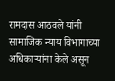रामदास आठवले यांनी सामाजिक न्याय विभागाच्या अधिकाऱ्यांना केले असून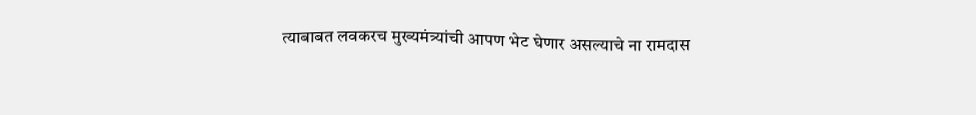त्याबाबत लवकरच मुख्यमंत्र्यांची आपण भेट घेणार असल्याचे ना रामदास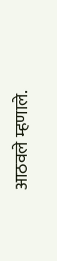आठवले म्हणाले.